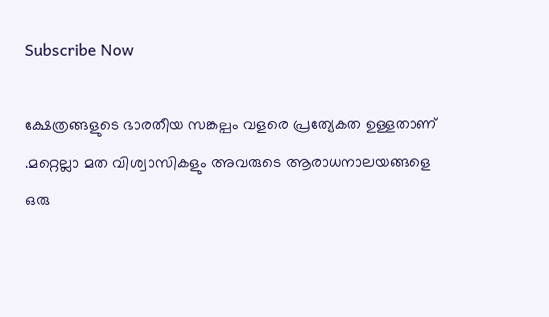Subscribe Now

ക്ഷേത്രങ്ങളുടെ ഭാരതീയ സങ്കല്പം വളരെ പ്രത്യേകത ഉള്ളതാണ് .മറ്റെല്ലാ മത വിശ്വാസികളും അവരുടെ ആരാധനാലയങ്ങളെ ഒരു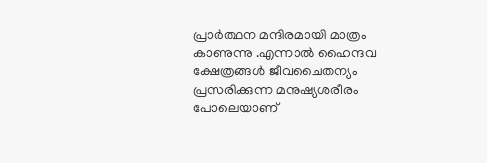പ്രാര്‍ത്ഥന മന്ദിരമായി മാത്രം കാണുന്നു .എന്നാല്‍ ഹൈന്ദവ ക്ഷേത്രങ്ങള്‍ ജീവചൈതന്യം പ്രസരിക്കുന്ന മനുഷ്യശരീരം പോലെയാണ്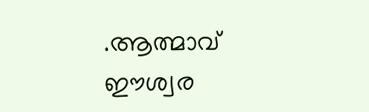.ആത്മാവ് ഈശ്വര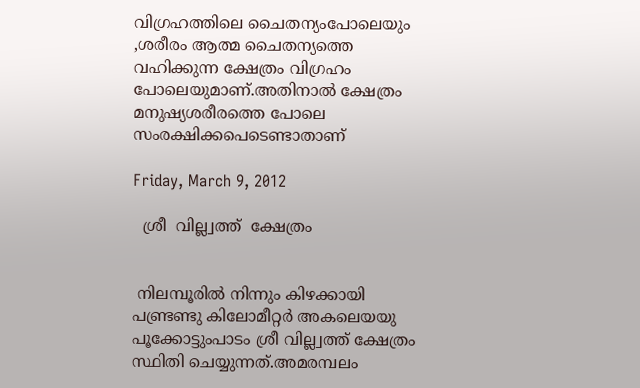വിഗ്രഹത്തിലെ ചൈതന്യംപോലെയും ,ശരീരം ആത്മ ചൈതന്യത്തെ വഹിക്കുന്ന ക്ഷേത്രം വിഗ്രഹം പോലെയുമാണ്.അതിനാല്‍ ക്ഷേത്രം മനുഷ്യശരീരത്തെ പോലെ സംരക്ഷിക്കപെടെണ്ടാതാണ്

Friday, March 9, 2012

  ശ്രീ  വില്ല്വത്ത്  ക്ഷേത്രം


 നിലമ്പൂരില്‍ നിന്നും കിഴക്കായി പണ്ട്രണ്ടു കിലോമീറ്റര്‍ അകലെയയു പൂക്കോട്ടുംപാടം ശ്രീ വില്ല്വത്ത് ക്ഷേത്രം സ്ഥിതി ചെയ്യുന്നത്.അമരമ്പലം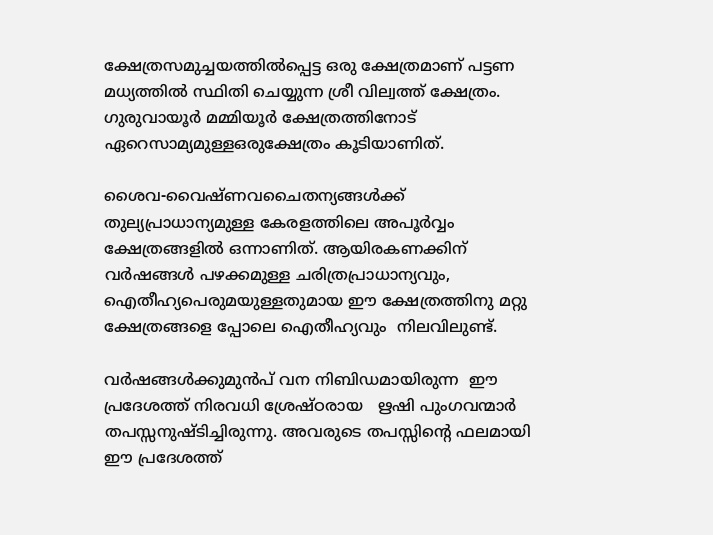ക്ഷേത്രസമുച്ചയത്തില്‍പ്പെട്ട ഒരു ക്ഷേത്രമാണ് പട്ടണ മധ്യത്തില്‍ സ്ഥിതി ചെയ്യുന്ന ശ്രീ വില്വത്ത് ക്ഷേത്രം. ഗുരുവായൂര്‍ മമ്മിയൂര്‍ ക്ഷേത്രത്തിനോട് ഏറെസാമ്യമുള്ളഒരുക്ഷേത്രം കൂടിയാണിത്.

ശൈവ-വൈഷ്ണവചൈതന്യങ്ങള്‍ക്ക് തുല്യപ്രാധാന്യമുള്ള കേരളത്തിലെ അപൂര്‍വ്വം ക്ഷേത്രങ്ങളില്‍ ഒന്നാണിത്. ആയിരകണക്കിന് വര്‍ഷങ്ങള്‍ പഴക്കമുള്ള ചരിത്രപ്രാധാന്യവും, ഐതീഹ്യപെരുമയുള്ളതുമായ ഈ ക്ഷേത്രത്തിനു മറ്റു ക്ഷേത്രങ്ങളെ പ്പോലെ ഐതീഹ്യവും  നിലവിലുണ്ട്.

വര്‍ഷങ്ങള്‍ക്കുമുന്‍പ് വന നിബിഡമായിരുന്ന  ഈ പ്രദേശത്ത് നിരവധി ശ്രേഷ്ഠരായ   ഋഷി പുംഗവന്മാര്‍    തപസ്സനുഷ്ടിച്ചിരുന്നു. അവരുടെ തപസ്സിന്‍റെ ഫലമായി ഈ പ്രദേശത്ത്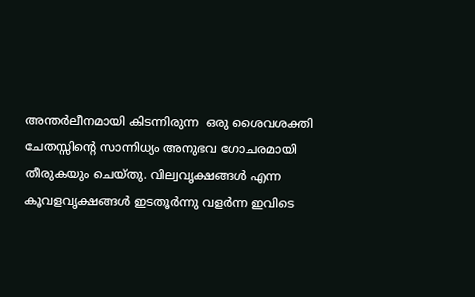അന്തര്‍ലീനമായി കിടന്നിരുന്ന  ഒരു ശൈവശക്തി ചേതസ്സിന്റെ സാന്നിധ്യം അനുഭവ ഗോചരമായി  തീരുകയും ചെയ്തു. വില്വവൃക്ഷങ്ങള്‍ എന്ന കൂവളവൃക്ഷങ്ങള്‍ ഇടതൂര്‍ന്നു വളര്‍ന്ന ഇവിടെ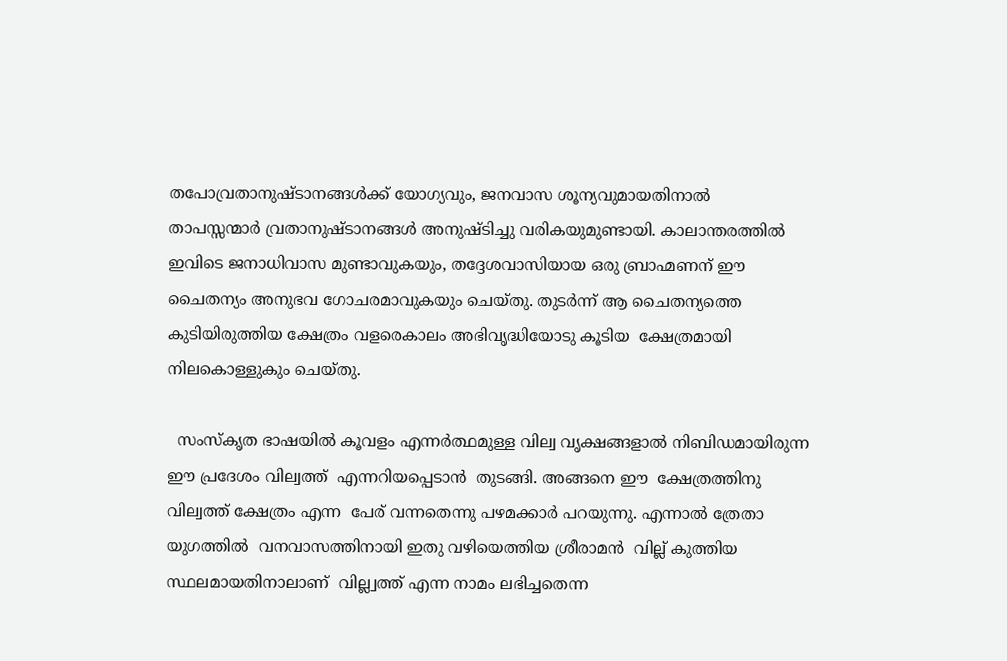തപോവ്രതാനുഷ്ടാനങ്ങള്‍ക്ക് യോഗ്യവും, ജനവാസ ശൂന്യവുമായതിനാല്‍  താപസ്സന്മാര്‍ ‍വ്രതാനുഷ്ടാനങ്ങള്‍ അനുഷ്ടിച്ചു വരികയുമുണ്ടായി. കാലാന്തരത്തില്‍ ഇവിടെ ജനാധിവാസ മുണ്ടാവുകയും, തദ്ദേശവാസിയായ ഒരു ബ്രാഹ്മണന് ഈ ചൈതന്യം അനുഭവ ഗോചരമാവുകയും ചെയ്തു. തുടര്‍ന്ന് ആ ചൈതന്യത്തെ കുടിയിരുത്തിയ ക്ഷേത്രം വളരെകാലം അഭിവൃദ്ധിയോടു കൂടിയ  ക്ഷേത്രമായി നിലകൊള്ളുകും ചെയ്തു.

  സംസ്കൃത ഭാഷയില്‍ കൂവളം എന്നര്‍ത്ഥമുള്ള വില്വ വൃക്ഷങ്ങളാല്‍ നിബിഡമായിരുന്ന ഈ പ്രദേശം വില്വത്ത്  എന്നറിയപ്പെടാന്‍  തുടങ്ങി. അങ്ങനെ ഈ  ക്ഷേത്രത്തിനു വില്വത്ത് ക്ഷേത്രം എന്ന  പേര് വന്നതെന്നു പഴമക്കാര്‍ പറയുന്നു. എന്നാല്‍ ത്രേതാ യുഗത്തില്‍  വനവാസത്തിനായി ഇതു വഴിയെത്തിയ ശ്രീരാമന്‍  വില്ല് കുത്തിയ സ്ഥലമായതിനാലാണ്  വില്ല്വത്ത് എന്ന നാമം ലഭിച്ചതെന്ന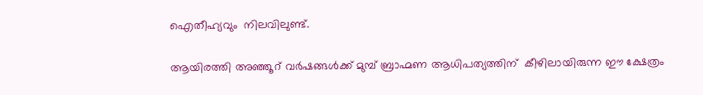ഐതീഹ്യവും  നിലവിലുണ്ട്.

ആയിരത്തി അഞ്ഞൂറ് വര്‍ഷങ്ങള്‍ക്ക് മുമ്പ് ബ്രാഹ്മണ ആധിപത്യത്തിന്  കീഴിലായിരുന്ന ഈ ക്ഷേത്രം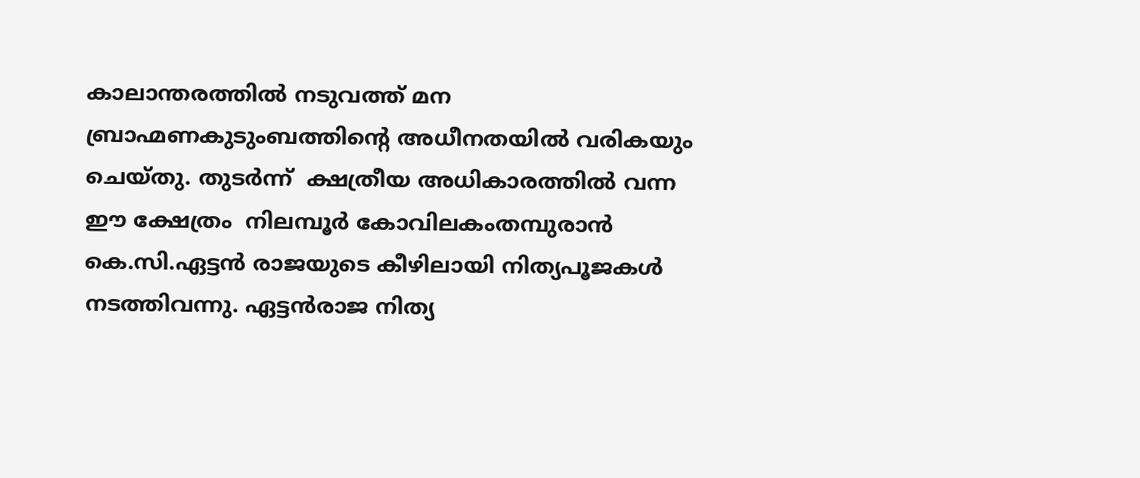കാലാന്തരത്തില്‍ നടുവത്ത് മന ബ്രാഹ്മണകുടുംബത്തിന്‍റെ അധീനതയില്‍ വരികയും ചെയ്തു. തുടര്‍ന്ന്  ക്ഷത്രീയ അധികാരത്തില്‍ വന്ന  ഈ ക്ഷേത്രം  നിലമ്പൂര്‍ കോവിലകംതമ്പുരാന്‍ കെ.സി.ഏട്ടന്‍ രാജയുടെ കീഴിലായി നിത്യപൂജകള്‍ നടത്തിവന്നു. ഏട്ടന്‍രാജ നിത്യ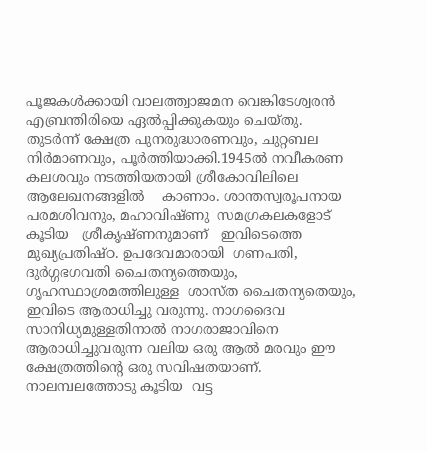പൂജകള്‍ക്കായി വാലത്ത്വാജമന വെങ്കിടേശ്വരന്‍ എബ്രന്തിരിയെ ഏല്‍പ്പിക്കുകയും ചെയ്തു. തുടര്‍ന്ന് ക്ഷേത്ര പുനരുദ്ധാരണവും, ചുറ്റബല നിര്‍മാണവും, പൂര്‍ത്തിയാക്കി.1945ല്‍ നവീകരണ കലശവും നടത്തിയതായി ശ്രീകോവിലിലെ ആലേഖനങ്ങളില്‍    കാണാം. ശാന്തസ്വരൂപനായ പരമശിവനും, മഹാവിഷ്ണു  സമഗ്രകലകളോട് കൂടിയ   ശ്രീകൃഷ്ണനുമാണ്   ഇവിടെത്തെ  മുഖ്യപ്രതിഷ്ഠ. ഉപദേവമാരായി  ഗണപതി, ദുര്‍ഗ്ഗഭഗവതി ചൈതന്യത്തെയും, ഗൃഹസ്ഥാശ്രമത്തിലുള്ള  ശാസ്ത ചൈതന്യതെയും, ഇവിടെ ആരാധിച്ചു വരുന്നു. നാഗദൈവ സാനിധ്യമുള്ളതിനാല്‍ നാഗരാജാവിനെ ആരാധിച്ചുവരുന്ന വലിയ ഒരു ആല്‍ മരവും ഈ ക്ഷേത്രത്തിന്‍റെ ഒരു സവിഷതയാണ്.
നാലമ്പലത്തോടു കൂടിയ  വട്ട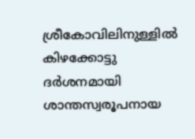ശ്രീകോവിലിനുള്ളില്‍ കിഴക്കോട്ടു ദര്‍ശനമായി ശാന്തസ്വരൂപനായ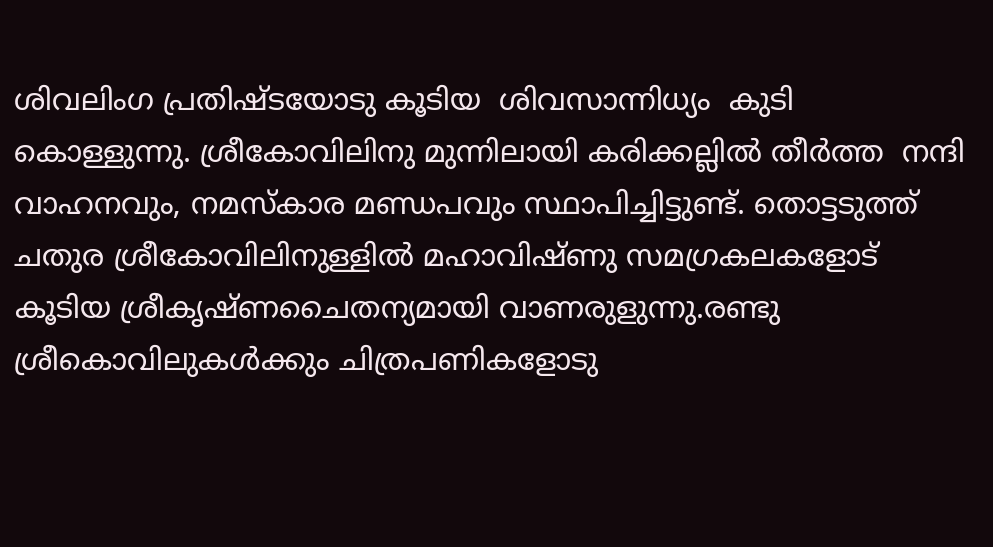ശിവലിംഗ പ്രതിഷ്ടയോടു കൂടിയ  ശിവസാന്നിധ്യം  കുടി കൊള്ളുന്നു. ശ്രീകോവിലിനു മുന്നിലായി കരിക്കല്ലില്‍ തീര്‍ത്ത  നന്ദി വാഹനവും, നമസ്കാര മണ്ഡപവും സ്ഥാപിച്ചിട്ടുണ്ട്. തൊട്ടടുത്ത് ചതുര ശ്രീകോവിലിനുള്ളില്‍ മഹാവിഷ്ണു സമഗ്രകലകളോട് കൂടിയ ശ്രീകൃഷ്ണചൈതന്യമായി വാണരുളുന്നു.രണ്ടു ശ്രീകൊവിലുകള്‍ക്കും ചിത്രപണികളോടു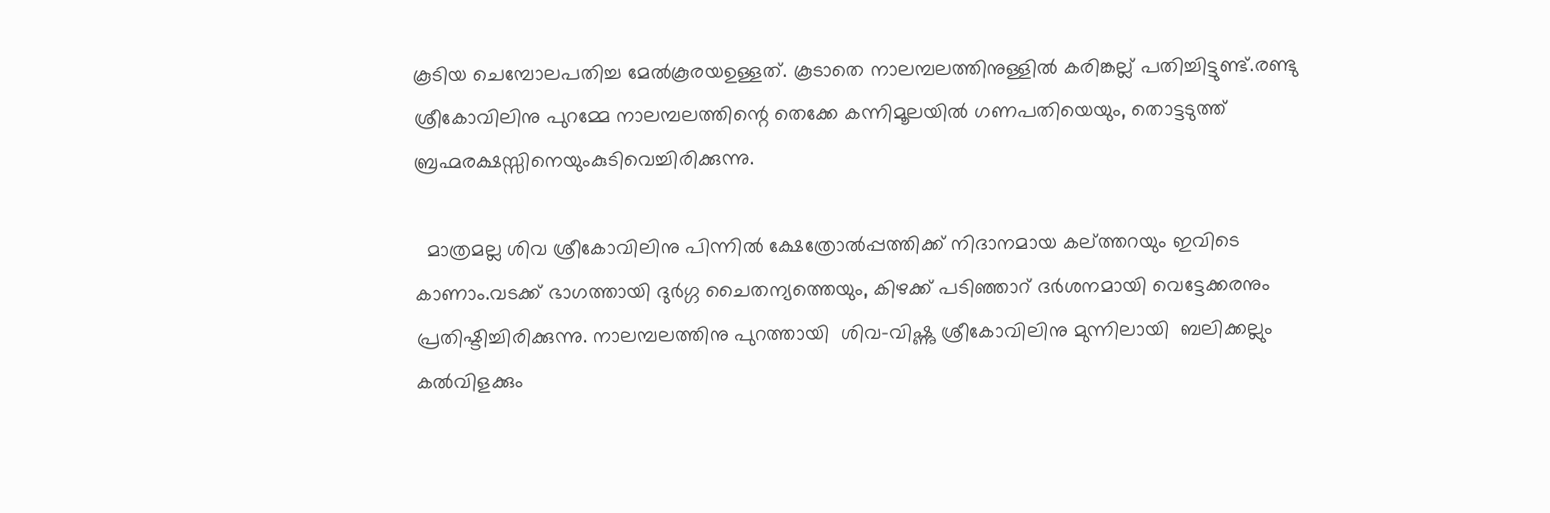കൂടിയ ചെമ്പോലപതിച്ച മേല്‍കൂരയഉള്ളത്. കൂടാതെ നാലമ്പലത്തിനുള്ളില്‍ കരിങ്കല്ല് പതിച്ചിട്ടുണ്ട്.രണ്ടു ശ്രീകോവിലിനു പുറമ്മേ നാലമ്പലത്തിന്റെ തെക്കേ കന്നിമൂലയില്‍ ഗണപതിയെയും, തൊട്ടടുത്ത് ബ്രഹ്മരക്ഷസ്സിനെയുംകുടിവെച്ചിരിക്കുന്നു.

  മാത്രമല്ല ശിവ ശ്രീകോവിലിനു പിന്നില്‍ ക്ഷേത്രോല്‍പ്പത്തിക്ക് നിദാനമായ കല്ത്തറയും ഇവിടെ കാണാം.വടക്ക് ഭാഗത്തായി ദുര്‍ഗ്ഗ ചൈതന്യത്തെയും, കിഴക്ക് പടിഞ്ഞാറ് ദര്‍ശനമായി വെട്ടേക്കരനും പ്രതിഷ്ടിച്ചിരിക്കുന്നു. നാലമ്പലത്തിനു പുറത്തായി  ശിവ-വിഷ്ണു ശ്രീകോവിലിനു മുന്നിലായി  ബലിക്കല്ലും കല്‍വിളക്കും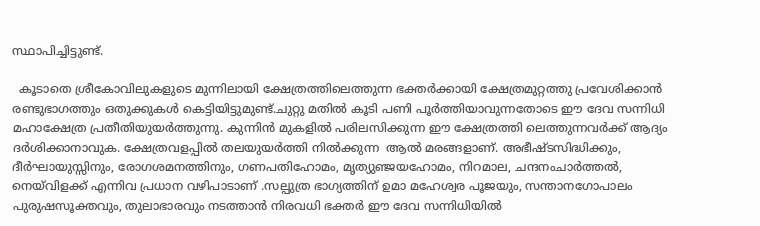സ്ഥാപിച്ചിട്ടുണ്ട്.

  കൂടാതെ ശ്രീകോവിലുകളുടെ മുന്നിലായി ക്ഷേത്രത്തിലെത്തുന്ന ഭക്തര്‍ക്കായി ക്ഷേത്രമുറ്റത്തു പ്രവേശിക്കാന്‍ രണ്ടുഭാഗത്തും ഒതുക്കുകള്‍ കെട്ടിയിട്ടുമുണ്ട്.ചുറ്റു മതില്‍ കൂടി പണി പൂര്‍ത്തിയാവുന്നതോടെ ഈ ദേവ സന്നിധി മഹാക്ഷേത്ര പ്രതീതിയുയര്‍ത്തുന്നു. കുന്നിന്‍ മുകളില്‍ പരിലസിക്കുന്ന ഈ ക്ഷേത്രത്തി ലെത്തുന്നവര്‍ക്ക് ആദ്യം ദര്‍ശിക്കാനാവുക. ക്ഷേത്രവളപ്പില്‍ തലയുയര്‍ത്തി നില്‍ക്കുന്ന  ആല്‍ മരങ്ങളാണ്. അഭീഷ്ടസിദ്ധിക്കും, ദീര്‍ഘായുസ്സിനും, രോഗശമനത്തിനും, ഗണപതിഹോമം, മൃത്യുഞ്ജയഹോമം, നിറമാല, ചന്ദനംചാര്‍ത്തല്‍, നെയ്‌വിളക്ക് എന്നിവ പ്രധാന വഴിപാടാണ് .സല്പുത്ര ഭാഗ്യത്തിന് ഉമാ മഹേശ്വര പൂജയും, സന്താനഗോപാലം പുരുഷസൂക്തവും, തുലാഭാരവും നടത്താന്‍ നിരവധി ഭക്തര്‍ ഈ ദേവ സന്നിധിയില്‍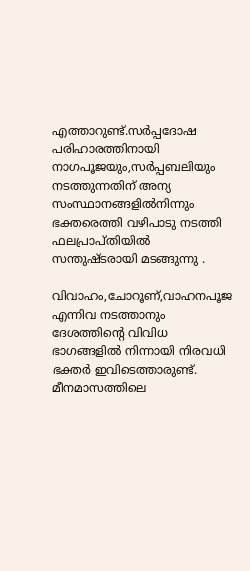എത്താറുണ്ട്.സര്‍പ്പദോഷ പരിഹാരത്തിനായി നാഗപൂജയും,സര്‍പ്പബലിയും നടത്തുന്നതിന് അന്യ സംസ്ഥാനങ്ങളില്‍നിന്നും ഭക്തരെത്തി വഴിപാടു നടത്തി ഫലപ്രാപ്തിയില്‍ സന്തുഷ്ടരായി മടങ്ങുന്നു .

വിവാഹം,ചോറൂണ്,വാഹനപൂജ  എന്നിവ നടത്താനും ദേശത്തിന്‍റെ വിവിധ ഭാഗങ്ങളില്‍ നിന്നായി നിരവധി ഭക്തര്‍ ഇവിടെത്താരുണ്ട്. മീനമാസത്തിലെ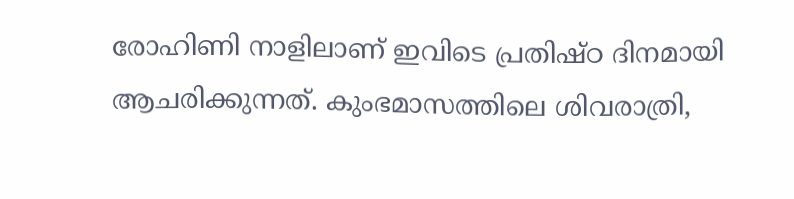രോഹിണി നാളിലാണ് ഇവിടെ പ്രതിഷ്ഠ ദിനമായി ആചരിക്കുന്നത്. കുംഭമാസത്തിലെ ശിവരാത്രി,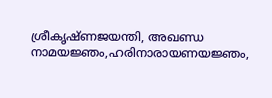ശ്രീകൃഷ്ണജയന്തി, അഖണ്ഡ നാമയജ്ഞം,ഹരിനാരായണയജ്ഞം,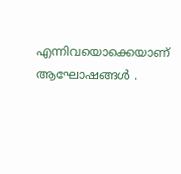എന്നിവയൊക്കെയാണ് ആഘോഷങ്ങള്‍ .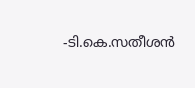-ടി.കെ.സതീശന്‍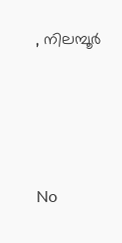, നിലമ്പൂര്‍





No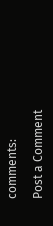comments:

Post a Comment